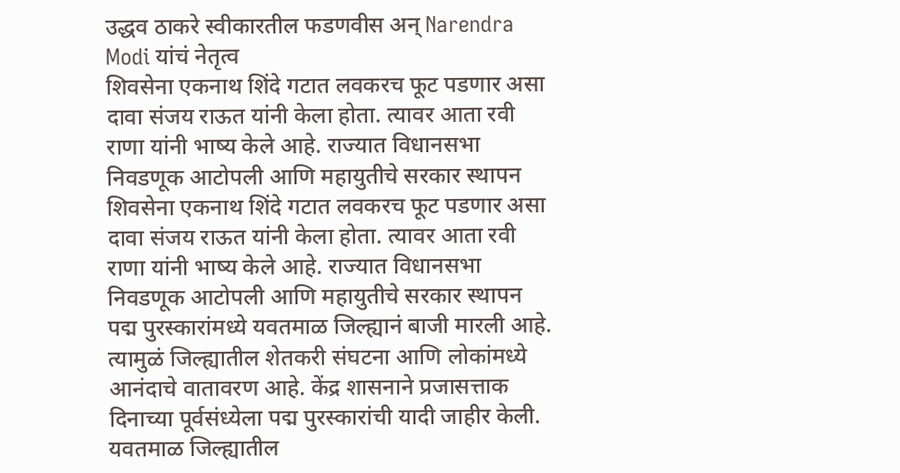उद्धव ठाकरे स्वीकारतील फडणवीस अन् Narendra Modi यांचं नेतृत्व
शिवसेना एकनाथ शिंदे गटात लवकरच फूट पडणार असा दावा संजय राऊत यांनी केला होता. त्यावर आता रवी राणा यांनी भाष्य केले आहे. राज्यात विधानसभा निवडणूक आटोपली आणि महायुतीचे सरकार स्थापन
शिवसेना एकनाथ शिंदे गटात लवकरच फूट पडणार असा दावा संजय राऊत यांनी केला होता. त्यावर आता रवी राणा यांनी भाष्य केले आहे. राज्यात विधानसभा निवडणूक आटोपली आणि महायुतीचे सरकार स्थापन
पद्म पुरस्कारांमध्ये यवतमाळ जिल्ह्यानं बाजी मारली आहे. त्यामुळं जिल्ह्यातील शेतकरी संघटना आणि लोकांमध्ये आनंदाचे वातावरण आहे. केंद्र शासनाने प्रजासत्ताक दिनाच्या पूर्वसंध्येला पद्म पुरस्कारांची यादी जाहीर केली. यवतमाळ जिल्ह्यातील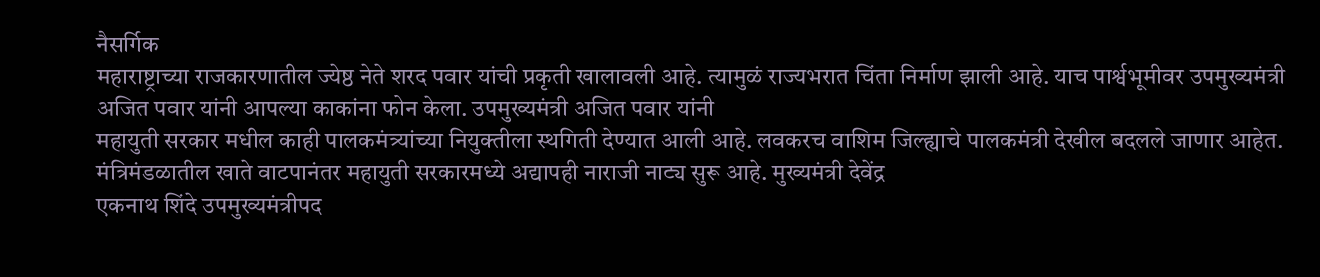नैसर्गिक
महाराष्ट्राच्या राजकारणातील ज्येष्ठ नेते शरद पवार यांची प्रकृती खालावली आहे. त्यामुळं राज्यभरात चिंता निर्माण झाली आहे. याच पार्श्वभूमीवर उपमुख्यमंत्री अजित पवार यांनी आपल्या काकांना फोन केला. उपमुख्यमंत्री अजित पवार यांनी
महायुती सरकार मधील काही पालकमंत्र्यांच्या नियुक्तीला स्थगिती देण्यात आली आहे. लवकरच वाशिम जिल्ह्याचे पालकमंत्री देखील बदलले जाणार आहेत. मंत्रिमंडळातील खाते वाटपानंतर महायुती सरकारमध्ये अद्यापही नाराजी नाट्य सुरू आहे. मुख्यमंत्री देवेंद्र
एकनाथ शिंदे उपमुख्यमंत्रीपद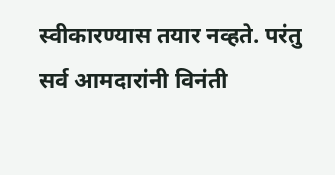स्वीकारण्यास तयार नव्हते. परंतु सर्व आमदारांनी विनंती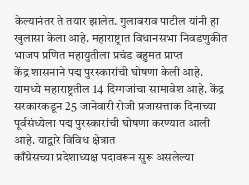केल्यानंतर ते तयार झालेत. गुलाबराव पाटील यांनी हा खुलासा केला आहे. महाराष्ट्रात विधानसभा निवडणुकीत भाजप प्रणित महायुतीला प्रचंड बहुमत प्राप्त
केंद्र शासनाने पद्म पुरस्कारांची घोषणा केली आहे. यामध्ये महाराष्ट्रतील 14 दिग्गजांचा सामावेश आहे. केंद्र सरकारकडून 25 जानेवारी रोजी प्रजासत्ताक दिनाच्या पूर्वसंध्येला पद्म पुरस्कारांची घोषणा करण्यात आली आहे. याद्वारे विविध क्षेत्रात
काँग्रेसच्या प्रदेशाध्यक्ष पदावरून सुरू असलेल्या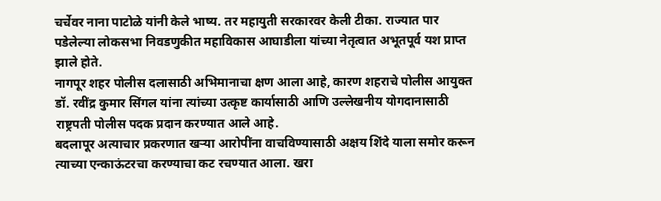चर्चेवर नाना पाटोळे यांनी केले भाष्य. तर महायुती सरकारवर केली टीका. राज्यात पार पडेलेल्या लोकसभा निवडणुकीत महाविकास आघाडीला यांच्या नेतृत्वात अभूतपूर्व यश प्राप्त झाले होते.
नागपूर शहर पोलीस दलासाठी अभिमानाचा क्षण आला आहे, कारण शहराचे पोलीस आयुक्त डॉ. रवींद्र कुमार सिंगल यांना त्यांच्या उत्कृष्ट कार्यासाठी आणि उल्लेखनीय योगदानासाठी राष्ट्रपती पोलीस पदक प्रदान करण्यात आले आहे.
बदलापूर अत्याचार प्रकरणात खऱ्या आरोपींना वाचविण्यासाठी अक्षय शिंदे याला समोर करून त्याच्या एन्काऊंटरचा करण्याचा कट रचण्यात आला. खरा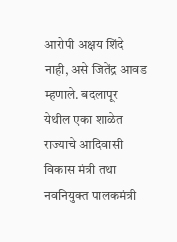आरोपी अक्षय शिंदे नाही, असे जितेंद्र आवड म्हणाले. बदलापूर येथील एका शाळेत
राज्याचे आदिवासी विकास मंत्री तथा नवनियुक्त पालकमंत्री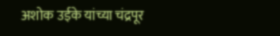अशोक उईके यांच्या चंद्रपूर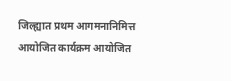जिल्ह्यात प्रथम आगमनानिमित्त आयोजित कार्यक्रम आयोजित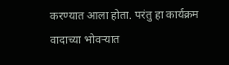करण्यात आला होता. परंतु हा कार्यक्रम वादाच्या भोवऱ्यात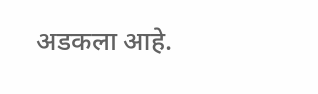अडकला आहे.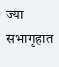ज्या सभागृहात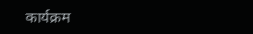कार्यक्रम